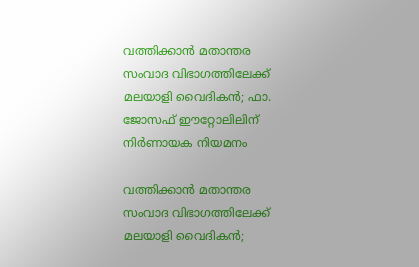വത്തിക്കാൻ മതാന്തര സംവാദ വിഭാഗത്തിലേക്ക് മലയാളി വൈദികൻ; ഫാ. ജോസഫ് ഈറ്റോലിലിന് നിർണായക നിയമനം

വത്തിക്കാൻ മതാന്തര സംവാദ വിഭാഗത്തിലേക്ക് മലയാളി വൈദികൻ;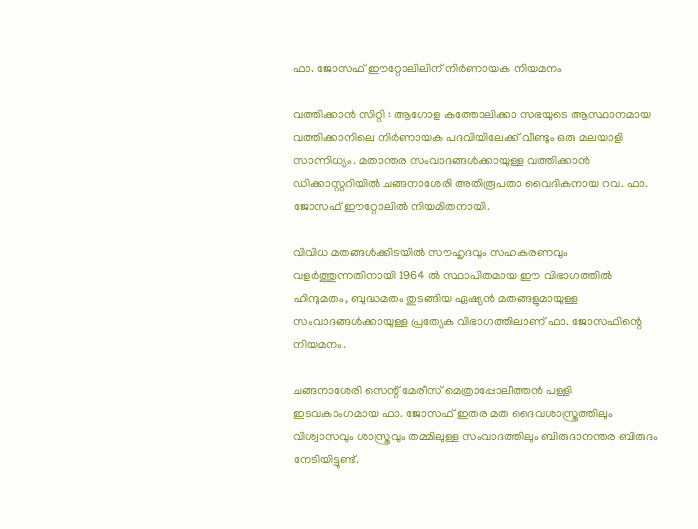ഫാ. ജോസഫ് ഈറ്റോലിലിന് നിർണായക നിയമനം

വത്തിക്കാൻ സിറ്റി : ആഗോള കത്തോലിക്കാ സഭയുടെ ആസ്ഥാനമായ വത്തിക്കാനിലെ നിർണായക പദവിയിലേക്ക് വീണ്ടും ഒരു മലയാളി സാന്നിധ്യം. മതാന്തര സംവാദങ്ങൾക്കായുള്ള വത്തിക്കാൻ ഡിക്കാസ്റ്ററിയിൽ ചങ്ങനാശേരി അതിരൂപതാ വൈദികനായ റവ. ഫാ. ജോസഫ് ഈറ്റോലിൽ നിയമിതനായി.

വിവിധ മതങ്ങൾക്കിടയിൽ സൗഹൃദവും സഹകരണവും വളർത്തുന്നതിനായി 1964 ൽ സ്ഥാപിതമായ ഈ വിഭാഗത്തിൽ ഹിന്ദുമതം, ബുദ്ധമതം തുടങ്ങിയ ഏഷ്യൻ മതങ്ങളുമായുള്ള സംവാദങ്ങൾക്കായുള്ള പ്രത്യേക വിഭാഗത്തിലാണ് ഫാ. ജോസഫിന്റെ നിയമനം.

ചങ്ങനാശേരി സെന്റ് മേരീസ് മെത്രാപ്പോലീത്തൻ പള്ളി ഇടവകാംഗമായ ഫാ. ജോസഫ് ഇതര മത ദൈവശാസ്ത്രത്തിലും വിശ്വാസവും ശാസ്ത്രവും തമ്മിലുള്ള സംവാദത്തിലും ബിരുദാനന്തര ബിരുദം നേടിയിട്ടുണ്ട്.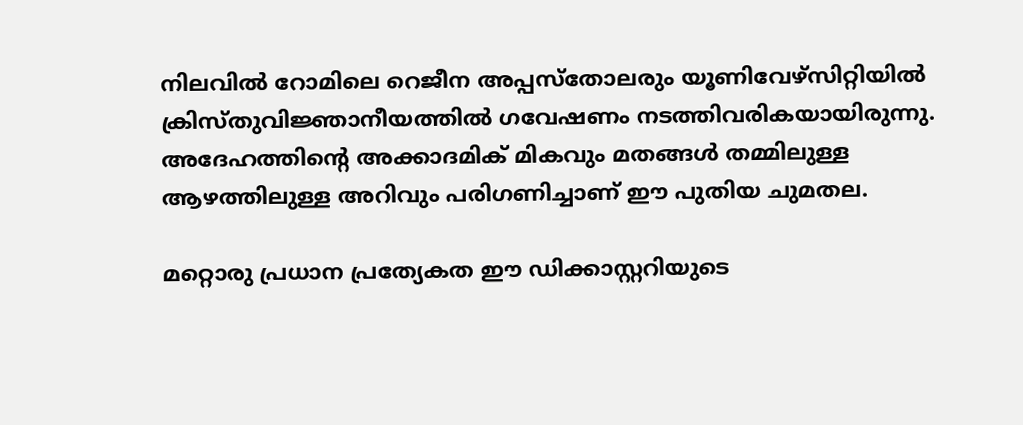നിലവിൽ റോമിലെ റെജീന അപ്പസ്തോലരും യൂണിവേഴ്സിറ്റിയിൽ ക്രിസ്തുവിജ്ഞാനീയത്തിൽ ഗവേഷണം നടത്തിവരികയായിരുന്നു. അദേഹത്തിന്റെ അക്കാദമിക് മികവും മതങ്ങൾ തമ്മിലുള്ള ആഴത്തിലുള്ള അറിവും പരിഗണിച്ചാണ് ഈ പുതിയ ചുമതല.

മറ്റൊരു പ്രധാന പ്രത്യേകത ഈ ഡിക്കാസ്റ്ററിയുടെ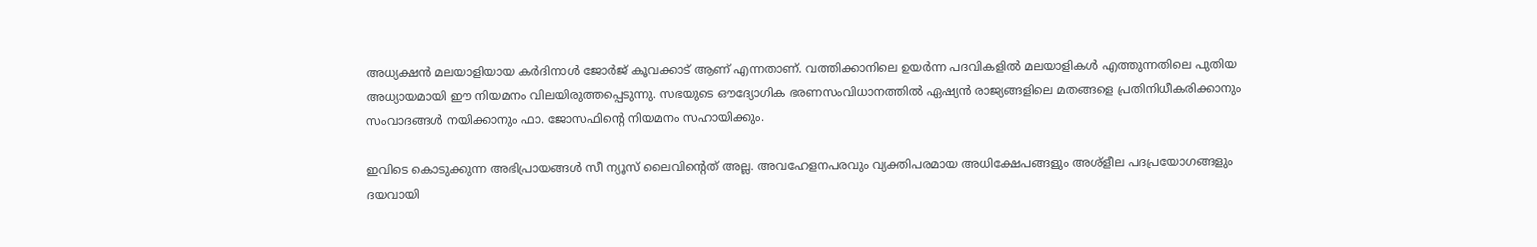അധ്യക്ഷൻ മലയാളിയായ കർദിനാൾ ജോർജ് കൂവക്കാട് ആണ് എന്നതാണ്. വത്തിക്കാനിലെ ഉയർന്ന പദവികളിൽ മലയാളികൾ എത്തുന്നതിലെ പുതിയ അധ്യായമായി ഈ നിയമനം വിലയിരുത്തപ്പെടുന്നു. സഭയുടെ ഔദ്യോഗിക ഭരണസംവിധാനത്തിൽ ഏഷ്യൻ രാജ്യങ്ങളിലെ മതങ്ങളെ പ്രതിനിധീകരിക്കാനും സംവാദങ്ങൾ നയിക്കാനും ഫാ. ജോസഫിന്റെ നിയമനം സഹായിക്കും.

ഇവിടെ കൊടുക്കുന്ന അഭിപ്രായങ്ങള്‍ സീ ന്യൂസ് ലൈവിന്റെത് അല്ല. അവഹേളനപരവും വ്യക്തിപരമായ അധിക്ഷേപങ്ങളും അശ്‌ളീല പദപ്രയോഗങ്ങളും ദയവായി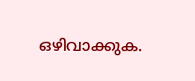ഒഴിവാക്കുക.